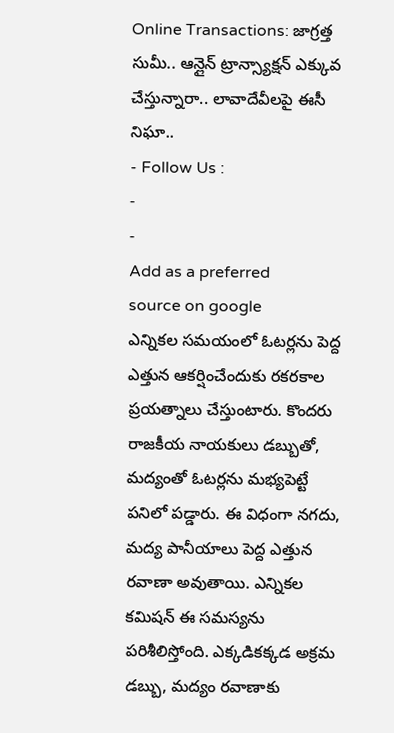Online Transactions: జాగ్రత్త సుమీ.. ఆన్లైన్ ట్రాన్స్యాక్షన్ ఎక్కువ చేస్తున్నారా.. లావాదేవీలపై ఈసీ నిఘా..
- Follow Us :
-
-
Add as a preferred
source on google
ఎన్నికల సమయంలో ఓటర్లను పెద్ద ఎత్తున ఆకర్షించేందుకు రకరకాల ప్రయత్నాలు చేస్తుంటారు. కొందరు రాజకీయ నాయకులు డబ్బుతో, మద్యంతో ఓటర్లను మభ్యపెట్టే పనిలో పడ్డారు. ఈ విధంగా నగదు, మద్య పానీయాలు పెద్ద ఎత్తున రవాణా అవుతాయి. ఎన్నికల కమిషన్ ఈ సమస్యను పరిశీలిస్తోంది. ఎక్కడికక్కడ అక్రమ డబ్బు, మద్యం రవాణాకు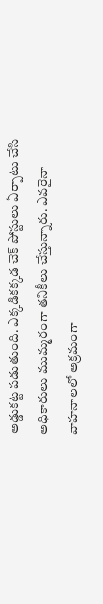అడ్డుకట్ట పడుతుంది. ఎక్కడికక్కడ చెక్ పోస్టులు ఏర్పాటు చేసి అధికారులు ముమ్మరంగా తనికీలు చేస్తున్నారు. ఎవరైనా వాహనాలలో అక్రమంగా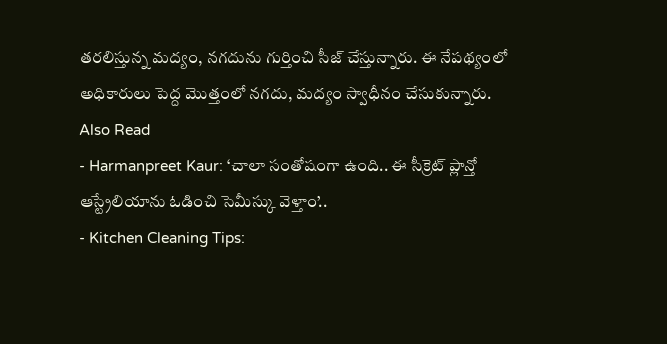తరలిస్తున్న మద్యం, నగదును గుర్తించి సీజ్ చేస్తున్నారు. ఈ నేపథ్యంలో అధికారులు పెద్ద మొత్తంలో నగదు, మద్యం స్వాధీనం చేసుకున్నారు.
Also Read
- Harmanpreet Kaur: ‘చాలా సంతోషంగా ఉంది.. ఈ సీక్రెట్ ప్లాన్తో ఆస్ట్రేలియాను ఓడించి సెమీస్కు వెళ్తాం’..
- Kitchen Cleaning Tips: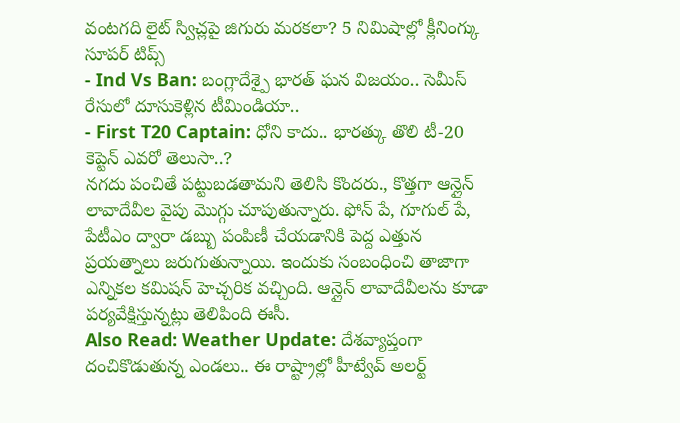వంటగది లైట్ స్విచ్లపై జిగురు మరకలా? 5 నిమిషాల్లో క్లీనింగ్కు సూపర్ టిప్స్
- Ind Vs Ban: బంగ్లాదేశ్పై భారత్ ఘన విజయం.. సెమీస్ రేసులో దూసుకెళ్లిన టీమిండియా..
- First T20 Captain: ధోని కాదు.. భారత్కు తొలి టీ-20 కెప్టెన్ ఎవరో తెలుసా..?
నగదు పంచితే పట్టుబడతామని తెలిసి కొందరు., కొత్తగా ఆన్లైన్ లావాదేవీల వైపు మొగ్గు చూపుతున్నారు. ఫోన్ పే, గూగుల్ పే, పేటీఎం ద్వారా డబ్బు పంపిణీ చేయడానికి పెద్ద ఎత్తున ప్రయత్నాలు జరుగుతున్నాయి. ఇందుకు సంబంధించి తాజాగా ఎన్నికల కమిషన్ హెచ్చరిక వచ్చింది. ఆన్లైన్ లావాదేవీలను కూడా పర్యవేక్షిస్తున్నట్లు తెలిపింది ఈసీ.
Also Read: Weather Update: దేశవ్యాప్తంగా దంచికొడుతున్న ఎండలు.. ఈ రాష్ట్రాల్లో హీట్వేవ్ అలర్ట్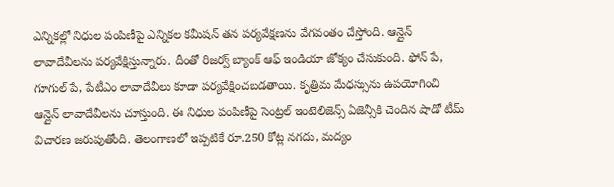ఎన్నికల్లో నిధుల పంపిణీపై ఎన్నికల కమీషన్ తన పర్యవేక్షణను వేగవంతం చేస్తోంది. ఆన్లైన్ లావాదేవీలను పర్యవేక్షిస్తున్నారు. దీంతో రిజర్వ్ బ్యాంక్ ఆఫ్ ఇండియా జోక్యం చేసుకుంది. ఫోన్ పే, గూగుల్ పే, పేటీఎం లావాదేవీలు కూడా పర్యవేక్షించబడతాయి. కృత్రిమ మేధస్సును ఉపయోగించి ఆన్లైన్ లావాదేవీలను చూస్తుంది. ఈ నిధుల పంపిణీపై సెంట్రల్ ఇంటెలిజెన్స్ ఏజెన్సీకి చెందిన షాడో టీమ్ విచారణ జరుపుతోంది. తెలంగాణలో ఇప్పటికే రూ.250 కోట్ల నగదు, మద్యం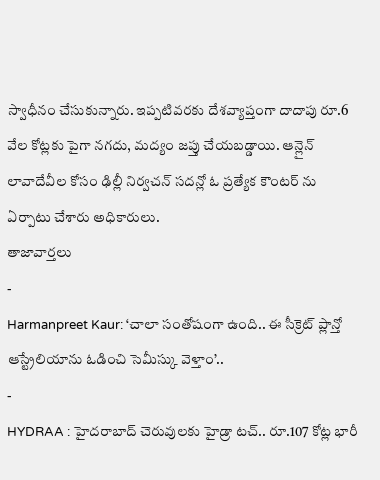స్వాధీనం చేసుకున్నారు. ఇప్పటివరకు దేశవ్యాప్తంగా దాదాపు రూ.6 వేల కోట్లకు పైగా నగదు, మద్యం జప్తు చేయబడ్డాయి. ఆన్లైన్ లావాదేవీల కోసం ఢిల్లీ నిర్వచన్ సదన్లో ఓ ప్రత్యేక కౌంటర్ ను ఏర్పాటు చేశారు అధికారులు.
తాజావార్తలు
-
Harmanpreet Kaur: ‘చాలా సంతోషంగా ఉంది.. ఈ సీక్రెట్ ప్లాన్తో ఆస్ట్రేలియాను ఓడించి సెమీస్కు వెళ్తాం’..
-
HYDRAA : హైదరాబాద్ చెరువులకు హైడ్రా టచ్.. రూ.107 కోట్ల భారీ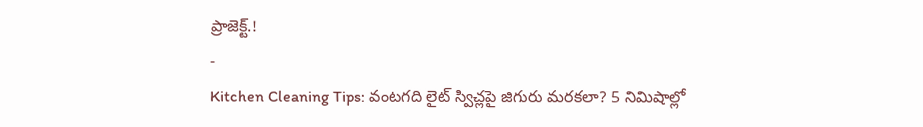ప్రాజెక్ట్.!
-
Kitchen Cleaning Tips: వంటగది లైట్ స్విచ్లపై జిగురు మరకలా? 5 నిమిషాల్లో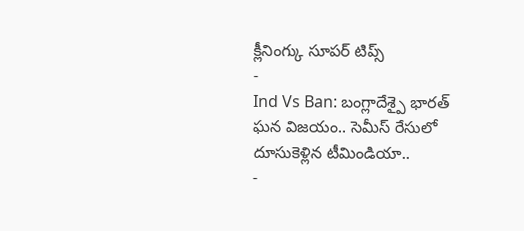క్లీనింగ్కు సూపర్ టిప్స్
-
Ind Vs Ban: బంగ్లాదేశ్పై భారత్ ఘన విజయం.. సెమీస్ రేసులో దూసుకెళ్లిన టీమిండియా..
-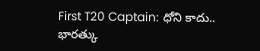First T20 Captain: ధోని కాదు.. భారత్కు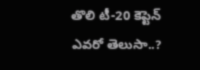తొలి టీ-20 కెప్టెన్ ఎవరో తెలుసా..?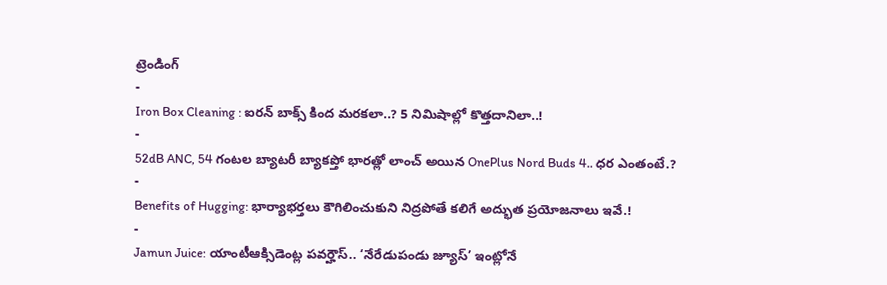ట్రెండింగ్
-
Iron Box Cleaning : ఐరన్ బాక్స్ కింద మరకలా..? 5 నిమిషాల్లో కొత్తదానిలా..!
-
52dB ANC, 54 గంటల బ్యాటరీ బ్యాకప్తో భారత్లో లాంచ్ అయిన OnePlus Nord Buds 4.. ధర ఎంతంటే.?
-
Benefits of Hugging: భార్యాభర్తలు కౌగిలించుకుని నిద్రపోతే కలిగే అద్భుత ప్రయోజనాలు ఇవే.!
-
Jamun Juice: యాంటీఆక్సిడెంట్ల పవర్హౌస్.. ‘నేరేడుపండు జ్యూస్’ ఇంట్లోనే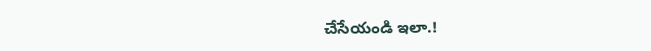చేసేయండి ఇలా.!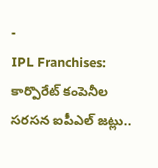-
IPL Franchises: కార్పొరేట్ కంపెనీల సరసన ఐపీఎల్ జట్లు..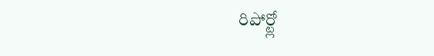రిపోర్ట్లో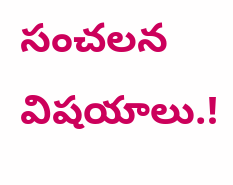సంచలన విషయాలు.!